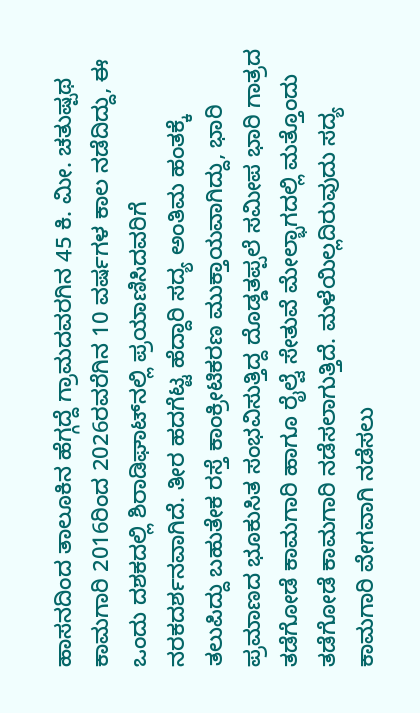ಹಾಸನದಿಂದ ತಾಲೂಕಿನ ಹೆಗ್ಗದ್ದೆ ಗ್ರಾಮದವರಗಿನ 45 ಕಿ. ಮೀ. ಚತುಷ್ಪಥ ಕಾಮಗಾರಿ 2016ರಿಂದ 2026ರವರೆಗಿನ 10 ವರ್ಷಗಳ ಕಾಲ ನಡೆದಿದ್ದು, ಈ ಒಂದು ದಶಕದಲ್ಲಿ ಶಿರಾಡಿಘಾಟ್‌ನಲ್ಲಿ ಪ್ರಯಾಣಿಸಿದವರಿಗೆ ನರಕದರ್ಶನವಾಗಿದೆ. ತೀರ ಹದಗೆಟ್ಟ ಹೆದ್ದಾರಿ ಸದ್ಯ ಅಂತಿಮ ಹಂತಕ್ಕೆ ತಲುಪಿದ್ದು ಬಹುತೇಕ ರಸ್ತೆ ಕಾಂಕ್ರೀಟಿಕರಣ ಮುಕ್ತಾಯವಾಗಿದ್ದು, ಭಾರಿ ಪ್ರಮಾಣದ ಭೂಕುಸಿತ ಸಂಭವಿಸುತ್ತಿದ್ದ ದೊಡ್ಡತಪ್ಪಲೆ ಸಮೀಪ ಭಾರಿ ಗಾತ್ರದ ತಡೆಗೋಡೆ ಕಾಮಗಾರಿ ಹಾಗೂ ರೈಲ್ವೆ ಸೇತುವೆ ಮೇಲ್ಭಾಗದಲ್ಲಿ ಮತ್ತೊಂದು ತಡೆಗೋಡೆ ಕಾಮಗಾರಿ ನಡೆಸಲಾಗುತ್ತಿದೆ. ಮಳೆಯಿಲ್ಲದಿರುವುದು ಸದ್ಯ ಕಾಮಗಾರಿ ವೇಗವಾಗಿ ನಡೆಸಲು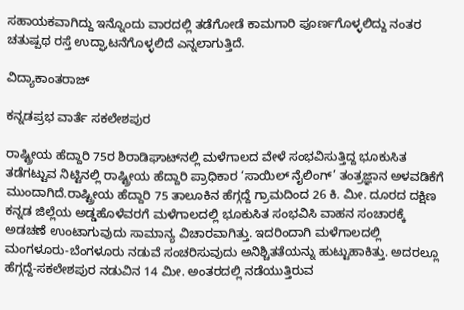ಸಹಾಯಕವಾಗಿದ್ದು ಇನ್ನೊಂದು ವಾರದಲ್ಲಿ ತಡೆಗೋಡೆ ಕಾಮಗಾರಿ ಪೂರ್ಣಗೊಳ್ಳಲಿದ್ದು ನಂತರ ಚತುಷ್ಪಥ ರಸ್ತೆ ಉದ್ಘಾಟನೆಗೊಳ್ಳಲಿದೆ ಎನ್ನಲಾಗುತ್ತಿದೆ.

ವಿದ್ಯಾಕಾಂತರಾಜ್

ಕನ್ನಡಪ್ರಭ ವಾರ್ತೆ ಸಕಲೇಶಪುರ

ರಾಷ್ಟ್ರೀಯ ಹೆದ್ದಾರಿ 75ರ ಶಿರಾಡಿಘಾಟ್‌ನಲ್ಲಿ ಮಳೆಗಾಲದ ವೇಳೆ ಸಂಭವಿಸುತ್ತಿದ್ದ ಭೂಕುಸಿತ ತಡೆಗಟ್ಟುವ ನಿಟ್ಟಿನಲ್ಲಿ ರಾಷ್ಟ್ರೀಯ ಹೆದ್ದಾರಿ ಪ್ರಾಧಿಕಾರ ‘ಸಾಯಿಲ್ ನೈಲಿಂಗ್’ ತಂತ್ರಜ್ಞಾನ ಅಳವಡಿಕೆಗೆ ಮುಂದಾಗಿದೆ.ರಾಷ್ಟ್ರೀಯ ಹೆದ್ದಾರಿ 75 ತಾಲೂಕಿನ ಹೆಗ್ಗದ್ದೆ ಗ್ರಾಮದಿಂದ 26 ಕಿ. ಮೀ. ದೂರದ ದಕ್ಷಿಣ ಕನ್ನಡ ಜಿಲ್ಲೆಯ ಅಡ್ಡಹೊಳೆವರಗೆ ಮಳೆಗಾಲದಲ್ಲಿ ಭೂಕುಸಿತ ಸಂಭವಿಸಿ ವಾಹನ ಸಂಚಾರಕ್ಕೆ ಅಡಚಣೆ ಉಂಟಾಗುವುದು ಸಾಮಾನ್ಯ ವಿಚಾರವಾಗಿತ್ತು. ಇದರಿಂದಾಗಿ ಮಳೆಗಾಲದಲ್ಲಿ ಮಂಗಳೂರು-ಬೆಂಗಳೂರು ನಡುವೆ ಸಂಚರಿಸುವುದು ಅನಿಶ್ಚಿತತೆಯನ್ನು ಹುಟ್ಟುಹಾಕಿತ್ತು. ಅದರಲ್ಲೂ ಹೆಗ್ಗದ್ದೆ-ಸಕಲೇಶಪುರ ನಡುವಿನ 14 ಮೀ. ಅಂತರದಲ್ಲಿ ನಡೆಯುತ್ತಿರುವ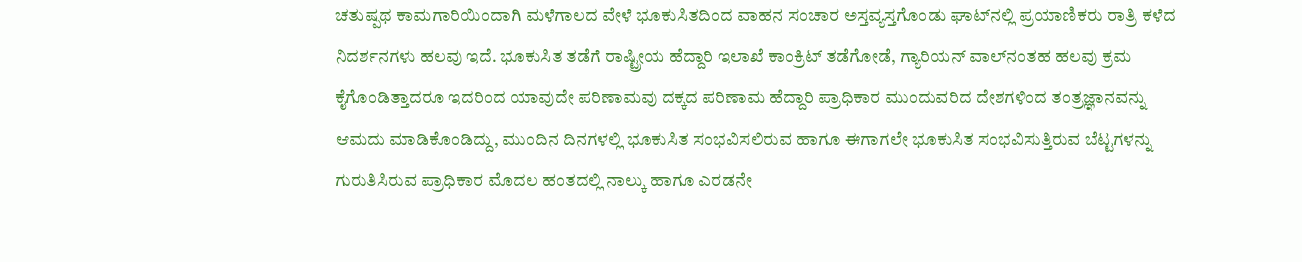ಚತುಷ್ಪಥ ಕಾಮಗಾರಿಯಿಂದಾಗಿ ಮಳೆಗಾಲದ ವೇಳೆ ಭೂಕುಸಿತದಿಂದ ವಾಹನ ಸಂಚಾರ ಅಸ್ತವ್ಯಸ್ತಗೊಂಡು ಘಾಟ್‌ನಲ್ಲಿ ಪ್ರಯಾಣಿಕರು ರಾತ್ರಿ ಕಳೆದ ನಿದರ್ಶನಗಳು ಹಲವು ಇದೆ. ಭೂಕುಸಿತ ತಡೆಗೆ ರಾಷ್ಟ್ರೀಯ ಹೆದ್ದಾರಿ ಇಲಾಖೆ ಕಾಂಕ್ರಿಟ್ ತಡೆಗೋಡೆ, ಗ್ಯಾರಿಯನ್ ವಾಲ್‌ನಂತಹ ಹಲವು ಕ್ರಮ ಕೈಗೊಂಡಿತ್ತಾದರೂ ಇದರಿಂದ ಯಾವುದೇ ಪರಿಣಾಮವು ದಕ್ಕದ ಪರಿಣಾಮ ಹೆದ್ದಾರಿ ಪ್ರಾಧಿಕಾರ ಮುಂದುವರಿದ ದೇಶಗಳಿಂದ ತಂತ್ರಜ್ಞಾನವನ್ನು ಆಮದು ಮಾಡಿಕೊಂಡಿದ್ದು, ಮುಂದಿನ ದಿನಗಳಲ್ಲಿ ಭೂಕುಸಿತ ಸಂಭವಿಸಲಿರುವ ಹಾಗೂ ಈಗಾಗಲೇ ಭೂಕುಸಿತ ಸಂಭವಿಸುತ್ತಿರುವ ಬೆಟ್ಟಗಳನ್ನು ಗುರುತಿಸಿರುವ ಪ್ರಾಧಿಕಾರ ಮೊದಲ ಹಂತದಲ್ಲಿ ನಾಲ್ಕು ಹಾಗೂ ಎರಡನೇ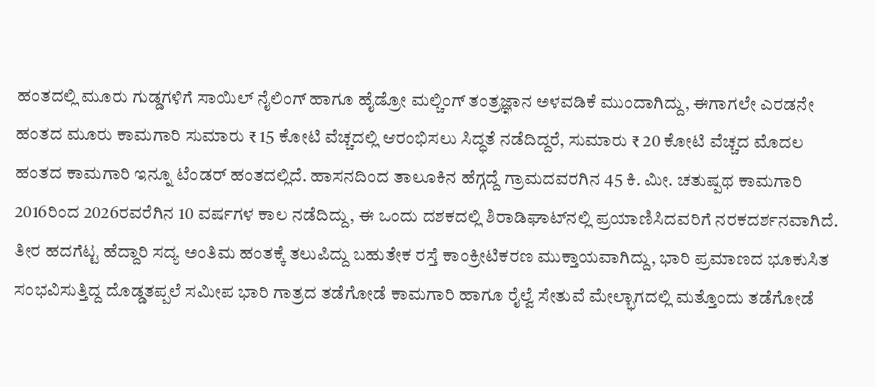ಹಂತದಲ್ಲಿ ಮೂರು ಗುಡ್ಡಗಳಿಗೆ ಸಾಯಿಲ್ ನೈಲಿಂಗ್ ಹಾಗೂ ಹೈಡ್ರೋ ಮಲ್ಚಿಂಗ್ ತಂತ್ರಜ್ಞಾನ ಅಳವಡಿಕೆ ಮುಂದಾಗಿದ್ದು, ಈಗಾಗಲೇ ಎರಡನೇ ಹಂತದ ಮೂರು ಕಾಮಗಾರಿ ಸುಮಾರು ₹ 15 ಕೋಟಿ ವೆಚ್ಚದಲ್ಲಿ ಆರಂಭಿಸಲು ಸಿದ್ಧತೆ ನಡೆದಿದ್ದರೆ, ಸುಮಾರು ₹ 20 ಕೋಟಿ ವೆಚ್ಚದ ಮೊದಲ ಹಂತದ ಕಾಮಗಾರಿ ಇನ್ನೂ ಟೆಂಡರ್‌ ಹಂತದಲ್ಲಿದೆ. ಹಾಸನದಿಂದ ತಾಲೂಕಿನ ಹೆಗ್ಗದ್ದೆ ಗ್ರಾಮದವರಗಿನ 45 ಕಿ. ಮೀ. ಚತುಷ್ಪಥ ಕಾಮಗಾರಿ 2016ರಿಂದ 2026ರವರೆಗಿನ 10 ವರ್ಷಗಳ ಕಾಲ ನಡೆದಿದ್ದು, ಈ ಒಂದು ದಶಕದಲ್ಲಿ ಶಿರಾಡಿಘಾಟ್‌ನಲ್ಲಿ ಪ್ರಯಾಣಿಸಿದವರಿಗೆ ನರಕದರ್ಶನವಾಗಿದೆ. ತೀರ ಹದಗೆಟ್ಟ ಹೆದ್ದಾರಿ ಸದ್ಯ ಅಂತಿಮ ಹಂತಕ್ಕೆ ತಲುಪಿದ್ದು ಬಹುತೇಕ ರಸ್ತೆ ಕಾಂಕ್ರೀಟಿಕರಣ ಮುಕ್ತಾಯವಾಗಿದ್ದು, ಭಾರಿ ಪ್ರಮಾಣದ ಭೂಕುಸಿತ ಸಂಭವಿಸುತ್ತಿದ್ದ ದೊಡ್ಡತಪ್ಪಲೆ ಸಮೀಪ ಭಾರಿ ಗಾತ್ರದ ತಡೆಗೋಡೆ ಕಾಮಗಾರಿ ಹಾಗೂ ರೈಲ್ವೆ ಸೇತುವೆ ಮೇಲ್ಭಾಗದಲ್ಲಿ ಮತ್ತೊಂದು ತಡೆಗೋಡೆ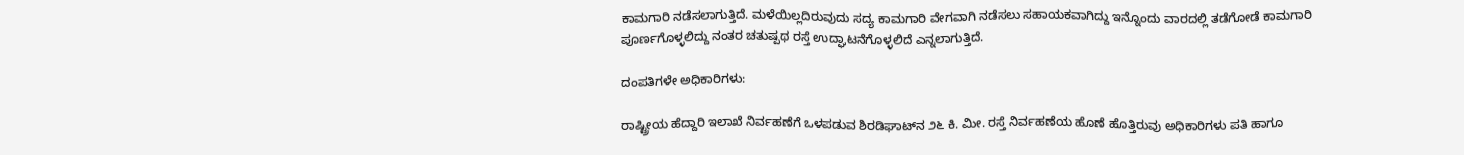ಕಾಮಗಾರಿ ನಡೆಸಲಾಗುತ್ತಿದೆ. ಮಳೆಯಿಲ್ಲದಿರುವುದು ಸದ್ಯ ಕಾಮಗಾರಿ ವೇಗವಾಗಿ ನಡೆಸಲು ಸಹಾಯಕವಾಗಿದ್ದು ಇನ್ನೊಂದು ವಾರದಲ್ಲಿ ತಡೆಗೋಡೆ ಕಾಮಗಾರಿ ಪೂರ್ಣಗೊಳ್ಳಲಿದ್ದು ನಂತರ ಚತುಷ್ಪಥ ರಸ್ತೆ ಉದ್ಘಾಟನೆಗೊಳ್ಳಲಿದೆ ಎನ್ನಲಾಗುತ್ತಿದೆ.

ದಂಪತಿಗಳೇ ಅಧಿಕಾರಿಗಳು:

ರಾಷ್ಟ್ರೀಯ ಹೆದ್ದಾರಿ ಇಲಾಖೆ ನಿರ್ವಹಣೆಗೆ ಒಳಪಡುವ ಶಿರಡಿಘಾಟ್‌ನ ೨೬ ಕಿ. ಮೀ. ರಸ್ತೆ ನಿರ್ವಹಣೆಯ ಹೊಣೆ ಹೊತ್ತಿರುವು ಅಧಿಕಾರಿಗಳು ಪತಿ ಹಾಗೂ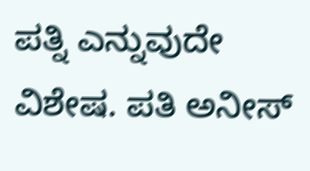ಪತ್ನಿ ಎನ್ನುವುದೇ ವಿಶೇಷ. ಪತಿ ಅನೀಸ್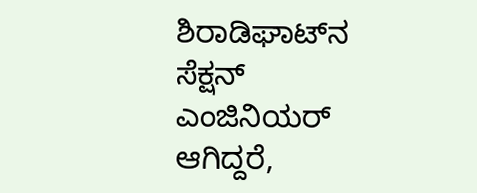ಶಿರಾಡಿಘಾಟ್‌ನ ಸೆಕ್ಷನ್ ಎಂಜಿನಿಯರ್‌ ಆಗಿದ್ದರೆ,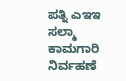ಪತ್ನಿ ಎಇಇ ಸಲ್ಮಾ ಕಾಮಗಾರಿ ನಿರ್ವಹಣೆ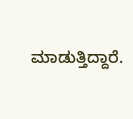ಮಾಡುತ್ತಿದ್ದಾರೆ.